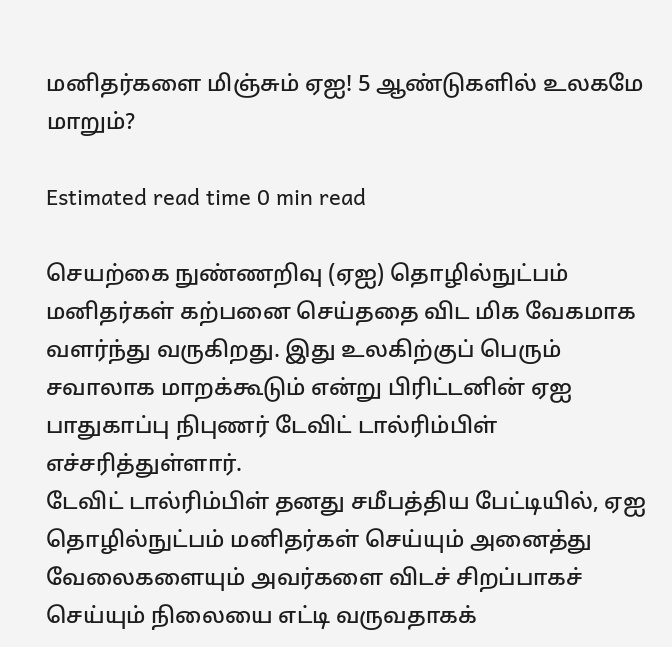மனிதர்களை மிஞ்சும் ஏஐ! 5 ஆண்டுகளில் உலகமே மாறும்?

Estimated read time 0 min read

செயற்கை நுண்ணறிவு (ஏஐ) தொழில்நுட்பம் மனிதர்கள் கற்பனை செய்ததை விட மிக வேகமாக வளர்ந்து வருகிறது. இது உலகிற்குப் பெரும் சவாலாக மாறக்கூடும் என்று பிரிட்டனின் ஏஐ பாதுகாப்பு நிபுணர் டேவிட் டால்ரிம்பிள் எச்சரித்துள்ளார்.
டேவிட் டால்ரிம்பிள் தனது சமீபத்திய பேட்டியில், ஏஐ தொழில்நுட்பம் மனிதர்கள் செய்யும் அனைத்து வேலைகளையும் அவர்களை விடச் சிறப்பாகச் செய்யும் நிலையை எட்டி வருவதாகக்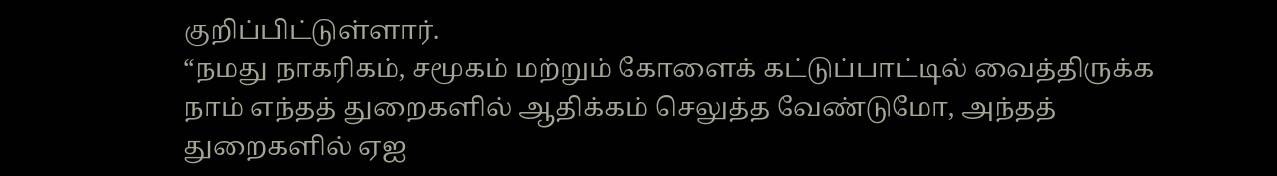குறிப்பிட்டுள்ளார்.
“நமது நாகரிகம், சமூகம் மற்றும் கோளைக் கட்டுப்பாட்டில் வைத்திருக்க நாம் எந்தத் துறைகளில் ஆதிக்கம் செலுத்த வேண்டுமோ, அந்தத் துறைகளில் ஏஐ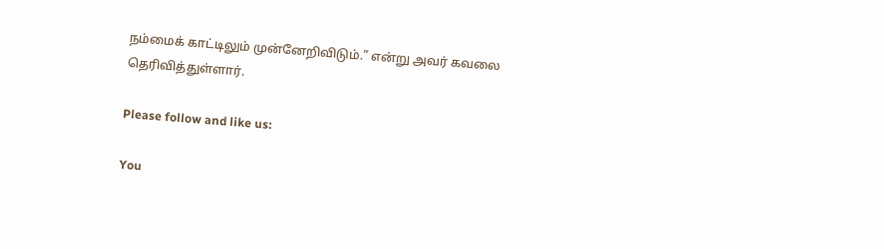நம்மைக் காட்டிலும் முன்னேறிவிடும்.” என்று அவர் கவலை தெரிவித்துள்ளார்.

Please follow and like us:

You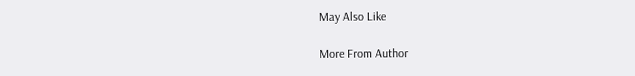May Also Like

More From Author